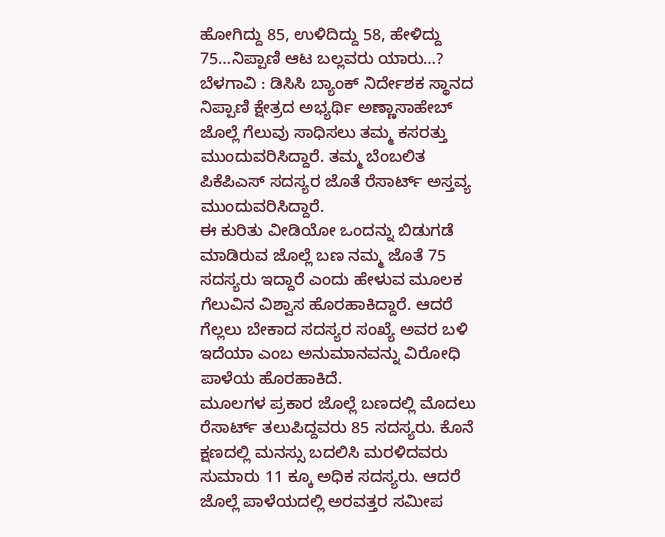ಹೋಗಿದ್ದು 85, ಉಳಿದಿದ್ದು 58, ಹೇಳಿದ್ದು 75…ನಿಪ್ಪಾಣಿ ಆಟ ಬಲ್ಲವರು ಯಾರು…?
ಬೆಳಗಾವಿ : ಡಿಸಿಸಿ ಬ್ಯಾಂಕ್ ನಿರ್ದೇಶಕ ಸ್ಥಾನದ ನಿಪ್ಪಾಣಿ ಕ್ಷೇತ್ರದ ಅಭ್ಯರ್ಥಿ ಅಣ್ಣಾಸಾಹೇಬ್ ಜೊಲ್ಲೆ ಗೆಲುವು ಸಾಧಿಸಲು ತಮ್ಮ ಕಸರತ್ತು ಮುಂದುವರಿಸಿದ್ದಾರೆ. ತಮ್ಮ ಬೆಂಬಲಿತ ಪಿಕೆಪಿಎಸ್ ಸದಸ್ಯರ ಜೊತೆ ರೆಸಾರ್ಟ್ ಅಸ್ತವ್ಯ ಮುಂದುವರಿಸಿದ್ದಾರೆ.
ಈ ಕುರಿತು ವೀಡಿಯೋ ಒಂದನ್ನು ಬಿಡುಗಡೆ ಮಾಡಿರುವ ಜೊಲ್ಲೆ ಬಣ ನಮ್ಮ ಜೊತೆ 75 ಸದಸ್ಯರು ಇದ್ದಾರೆ ಎಂದು ಹೇಳುವ ಮೂಲಕ ಗೆಲುವಿನ ವಿಶ್ವಾಸ ಹೊರಹಾಕಿದ್ದಾರೆ. ಆದರೆ ಗೆಲ್ಲಲು ಬೇಕಾದ ಸದಸ್ಯರ ಸಂಖ್ಯೆ ಅವರ ಬಳಿ ಇದೆಯಾ ಎಂಬ ಅನುಮಾನವನ್ನು ವಿರೋಧಿ ಪಾಳೆಯ ಹೊರಹಾಕಿದೆ.
ಮೂಲಗಳ ಪ್ರಕಾರ ಜೊಲ್ಲೆ ಬಣದಲ್ಲಿ ಮೊದಲು ರೆಸಾರ್ಟ್ ತಲುಪಿದ್ದವರು 85 ಸದಸ್ಯರು. ಕೊನೆ ಕ್ಷಣದಲ್ಲಿ ಮನಸ್ಸು ಬದಲಿಸಿ ಮರಳಿದವರು ಸುಮಾರು 11 ಕ್ಕೂ ಅಧಿಕ ಸದಸ್ಯರು. ಆದರೆ ಜೊಲ್ಲೆ ಪಾಳೆಯದಲ್ಲಿ ಅರವತ್ತರ ಸಮೀಪ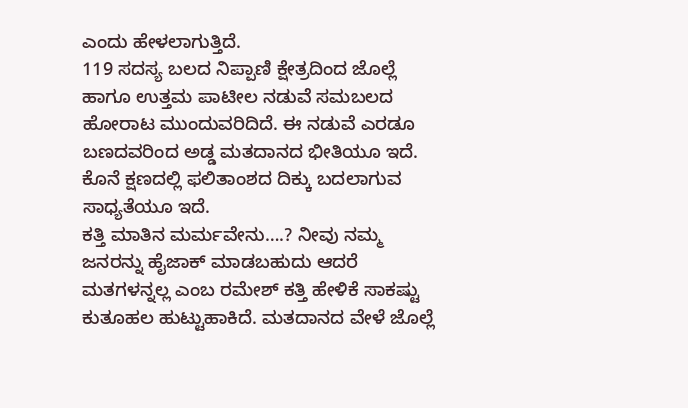ಎಂದು ಹೇಳಲಾಗುತ್ತಿದೆ.
119 ಸದಸ್ಯ ಬಲದ ನಿಪ್ಪಾಣಿ ಕ್ಷೇತ್ರದಿಂದ ಜೊಲ್ಲೆ ಹಾಗೂ ಉತ್ತಮ ಪಾಟೀಲ ನಡುವೆ ಸಮಬಲದ ಹೋರಾಟ ಮುಂದುವರಿದಿದೆ. ಈ ನಡುವೆ ಎರಡೂ ಬಣದವರಿಂದ ಅಡ್ಡ ಮತದಾನದ ಭೀತಿಯೂ ಇದೆ. ಕೊನೆ ಕ್ಷಣದಲ್ಲಿ ಫಲಿತಾಂಶದ ದಿಕ್ಕು ಬದಲಾಗುವ ಸಾಧ್ಯತೆಯೂ ಇದೆ.
ಕತ್ತಿ ಮಾತಿನ ಮರ್ಮವೇನು….? ನೀವು ನಮ್ಮ ಜನರನ್ನು ಹೈಜಾಕ್ ಮಾಡಬಹುದು ಆದರೆ ಮತಗಳನ್ನಲ್ಲ ಎಂಬ ರಮೇಶ್ ಕತ್ತಿ ಹೇಳಿಕೆ ಸಾಕಷ್ಟು ಕುತೂಹಲ ಹುಟ್ಟುಹಾಕಿದೆ. ಮತದಾನದ ವೇಳೆ ಜೊಲ್ಲೆ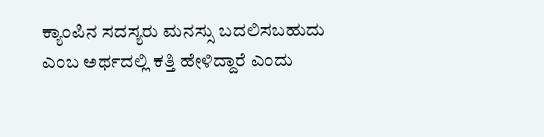ಕ್ಯಾಂಪಿನ ಸದಸ್ಯರು ಮನಸ್ಸು ಬದಲಿಸಬಹುದು ಎಂಬ ಅರ್ಥದಲ್ಲಿ ಕತ್ತಿ ಹೇಳಿದ್ದಾರೆ ಎಂದು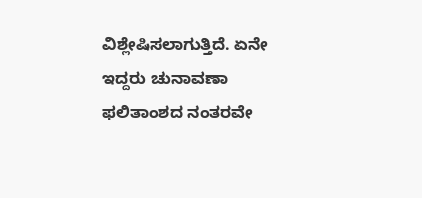ವಿಶ್ಲೇಷಿಸಲಾಗುತ್ತಿದೆ. ಏನೇ ಇದ್ದರು ಚುನಾವಣಾ ಫಲಿತಾಂಶದ ನಂತರವೇ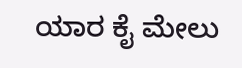ಯಾರ ಕೈ ಮೇಲು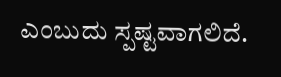ಎಂಬುದು ಸ್ಪಷ್ಟವಾಗಲಿದೆ.